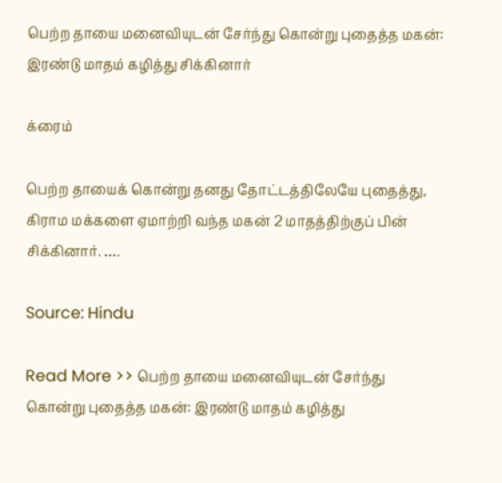பெற்ற தாயை மனைவியுடன் சேர்ந்து கொன்று புதைத்த மகன்: இரண்டு மாதம் கழித்து சிக்கினார்

க்ரைம்

பெற்ற தாயைக் கொன்று தனது தோட்டத்திலேயே புதைத்து, கிராம மக்களை ஏமாற்றி வந்த மகன் 2 மாதத்திற்குப் பின் சிக்கினார். ….

Source: Hindu

Read More >> பெற்ற தாயை மனைவியுடன் சேர்ந்து கொன்று புதைத்த மகன்: இரண்டு மாதம் கழித்து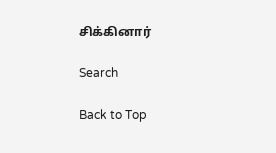சிக்கினார்

Search

Back to Top